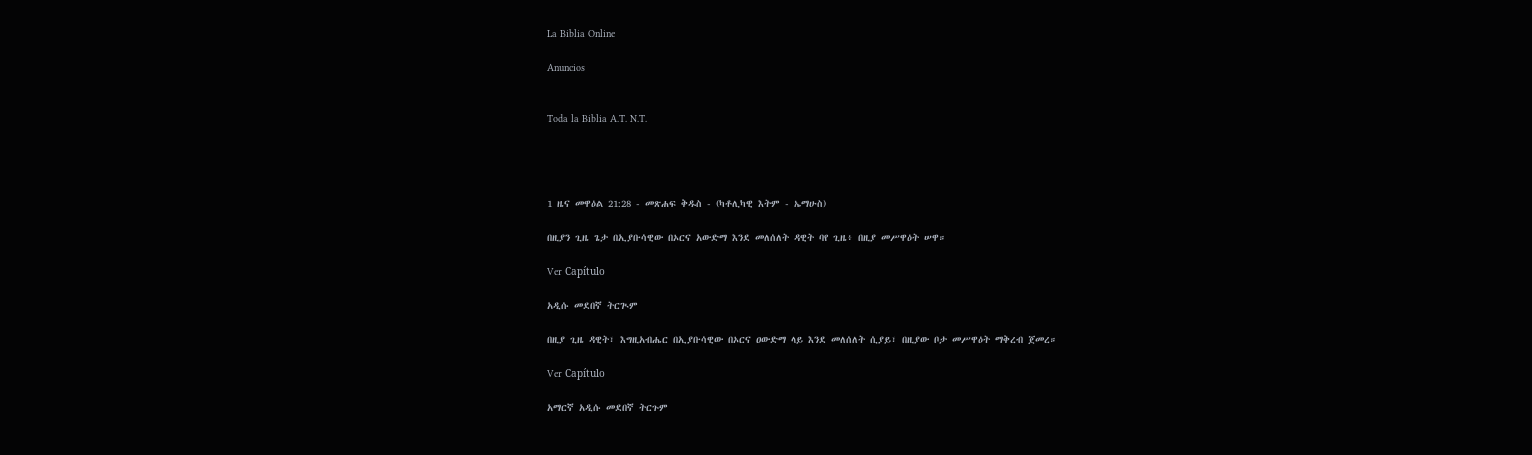La Biblia Online

Anuncios


Toda la Biblia A.T. N.T.




1 ዜና መዋዕል 21:28 - መጽሐፍ ቅዱስ - (ካቶሊካዊ እትም - ኤማሁስ)

በዚያን ጊዜ ጌታ በኢያቡሳዊው በኦርና አውድማ እንደ መለሰለት ዳዊት ባየ ጊዜ፥ በዚያ መሥዋዕት ሠዋ።

Ver Capítulo

አዲሱ መደበኛ ትርጒም

በዚያ ጊዜ ዳዊት፣ እግዚአብሔር በኢያቡሳዊው በኦርና ዐውድማ ላይ እንደ መለሰለት ሲያይ፣ በዚያው ቦታ መሥዋዕት ማቅረብ ጀመረ።

Ver Capítulo

አማርኛ አዲሱ መደበኛ ትርጉም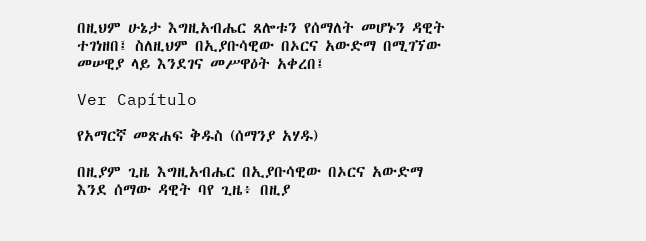በዚህም ሁኔታ እግዚአብሔር ጸሎቱን የሰማለት መሆኑን ዳዊት ተገነዘበ፤ ስለዚህም በኢያቡሳዊው በኦርና አውድማ በሚገኘው መሠዊያ ላይ እንደገና መሥዋዕት አቀረበ፤

Ver Capítulo

የአማርኛ መጽሐፍ ቅዱስ (ሰማንያ አሃዱ)

በዚያም ጊዜ እግዚአብሔር በኢያቡሳዊው በኦርና አውድማ እንደ ሰማው ዳዊት ባየ ጊዜ፥ በዚያ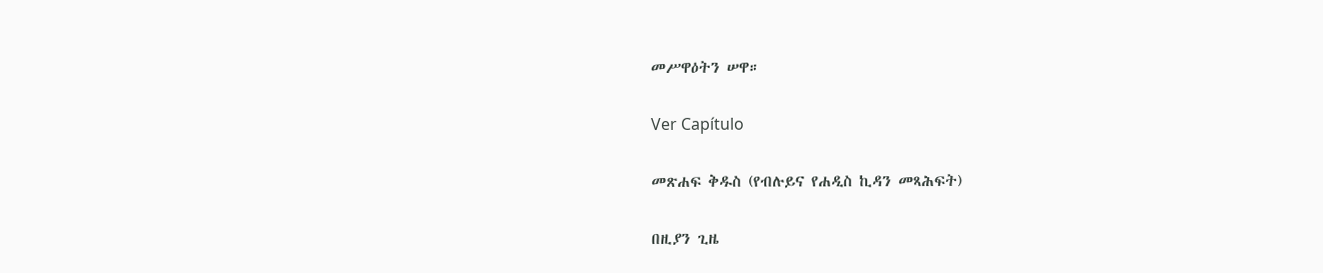መሥዋዕትን ሠዋ።

Ver Capítulo

መጽሐፍ ቅዱስ (የብሉይና የሐዲስ ኪዳን መጻሕፍት)

በዚያን ጊዜ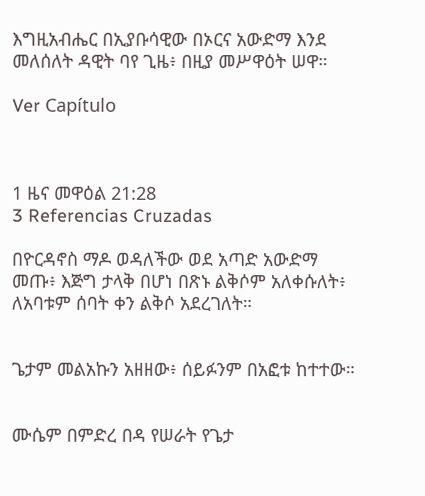እግዚአብሔር በኢያቡሳዊው በኦርና አውድማ እንደ መለሰለት ዳዊት ባየ ጊዜ፥ በዚያ መሥዋዕት ሠዋ።

Ver Capítulo



1 ዜና መዋዕል 21:28
3 Referencias Cruzadas

በዮርዳኖስ ማዶ ወዳለችው ወደ አጣድ አውድማ መጡ፥ እጅግ ታላቅ በሆነ በጽኑ ልቅሶም አለቀሱለት፥ ለአባቱም ሰባት ቀን ልቅሶ አደረገለት።


ጌታም መልአኩን አዘዘው፥ ሰይፉንም በአፎቱ ከተተው።


ሙሴም በምድረ በዳ የሠራት የጌታ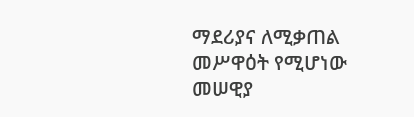ማደሪያና ለሚቃጠል መሥዋዕት የሚሆነው መሠዊያ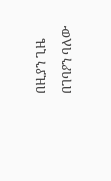በዚያን ጊዜ በገባዖን ባለው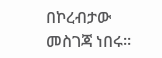በኮረብታው መስገጃ ነበሩ።